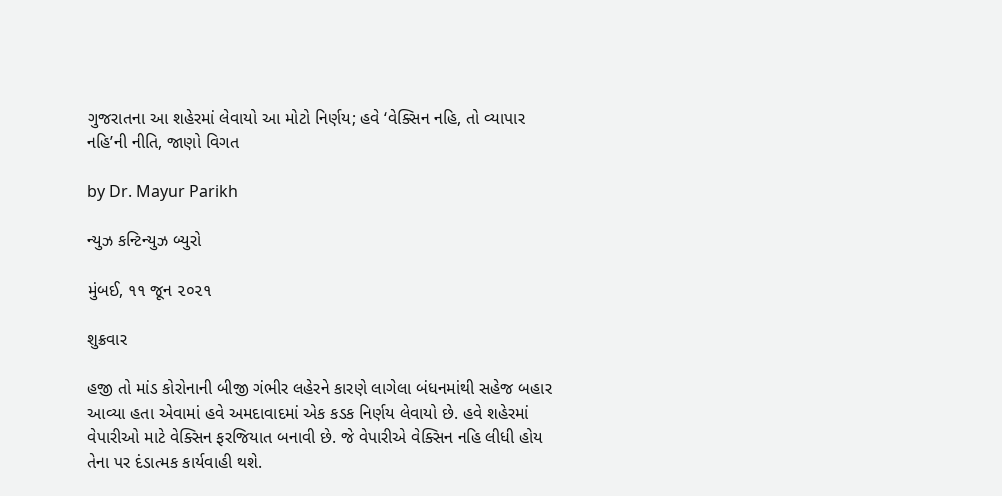ગુજરાતના આ શહેરમાં લેવાયો આ મોટો નિર્ણય; હવે ‘વેક્સિન નહિ, તો વ્યાપાર નહિ’ની નીતિ, જાણો વિગત

by Dr. Mayur Parikh

ન્યુઝ કન્ટિન્યુઝ બ્યુરો

મુંબઈ, ૧૧ જૂન ૨૦૨૧

શુક્રવાર

હજી તો માંડ કોરોનાની બીજી ગંભીર લહેરને કારણે લાગેલા બંધનમાંથી સહેજ બહાર આવ્યા હતા એવામાં હવે અમદાવાદમાં એક કડક નિર્ણય લેવાયો છે. હવે શહેરમાં વેપારીઓ માટે વેક્સિન ફરજિયાત બનાવી છે. જે વેપારીએ વેક્સિન નહિ લીધી હોય તેના પર દંડાત્મક કાર્યવાહી થશે.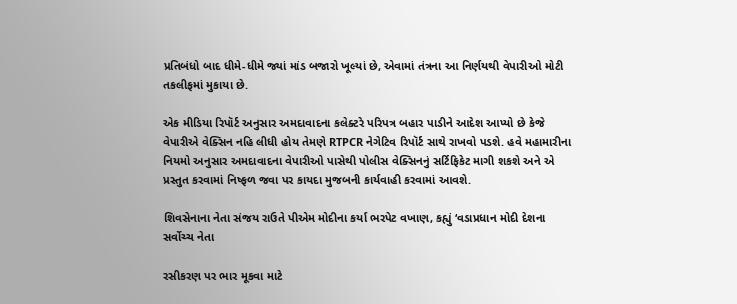પ્રતિબંધો બાદ ધીમે-ધીમે જ્યાં માંડ બજારો ખૂલ્યાં છે, એવામાં તંત્રના આ નિર્ણયથી વેપારીઓ મોટી તકલીફમાં મુકાયા છે.

એક મીડિયા રિપૉર્ટ અનુસાર અમદાવાદના કલેક્ટરે પરિપત્ર બહાર પાડીને આદેશ આપ્યો છે કેજે વેપારીએ વેક્સિન નહિ લીધી હોય તેમણે RTPCR નેગેટિવ રિપૉર્ટ સાથે રાખવો પડશે. હવે મહામારીના નિયમો અનુસાર અમદાવાદના વેપારીઓ પાસેથી પોલીસ વેક્સિનનું સર્ટિફિકેટ માગી શકશે અને એ પ્રસ્તુત કરવામાં નિષ્ફળ જવા પર કાયદા મુજબની કાર્યવાહી કરવામાં આવશે.

શિવસેનાના નેતા સંજય રાઉતે પીએમ મોદીના કર્યા ભરપેટ વખાણ, કહ્યું ‘વડાપ્રધાન મોદી દેશના સર્વોચ્ચ નેતા

રસીકરણ પર ભાર મૂકવા માટે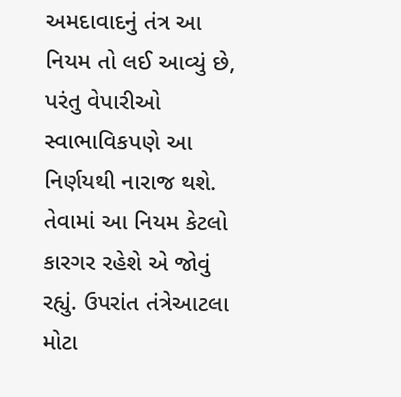અમદાવાદનું તંત્ર આ નિયમ તો લઈ આવ્યું છે, પરંતુ વેપારીઓ સ્વાભાવિકપણે આ નિર્ણયથી નારાજ થશે. તેવામાં આ નિયમ કેટલો કારગર રહેશે એ જોવું રહ્યું. ઉપરાંત તંત્રેઆટલા મોટા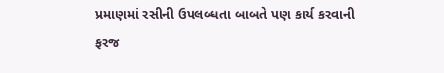પ્રમાણમાં રસીની ઉપલબ્ધતા બાબતે પણ કાર્ય કરવાની ફરજ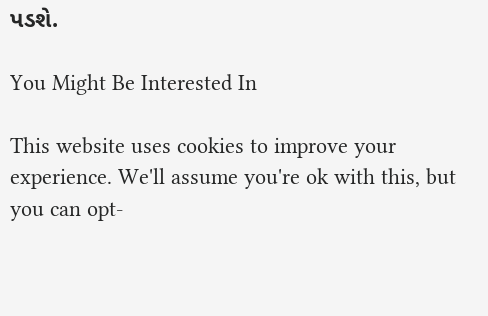પડશે.

You Might Be Interested In

This website uses cookies to improve your experience. We'll assume you're ok with this, but you can opt-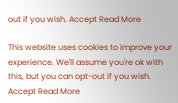out if you wish. Accept Read More

This website uses cookies to improve your experience. We'll assume you're ok with this, but you can opt-out if you wish. Accept Read More